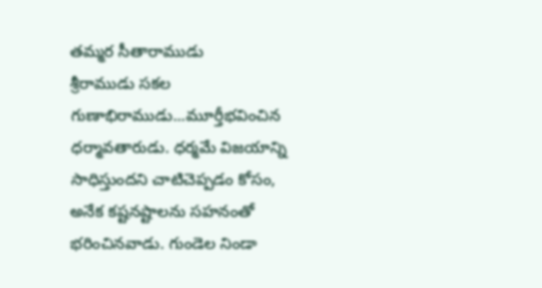తమ్మర సీతారాముడు
శ్రీరాముడు సకల గుణాభిరాముడు...మూర్తీభవించిన ధర్మావతారుడు. ధర్మమే విజయాన్ని సాధిస్తుందని చాటిచెప్పడం కోసం, అనేక కష్టనష్టాలను సహనంతో భరించినవాడు. గుండెల నిండా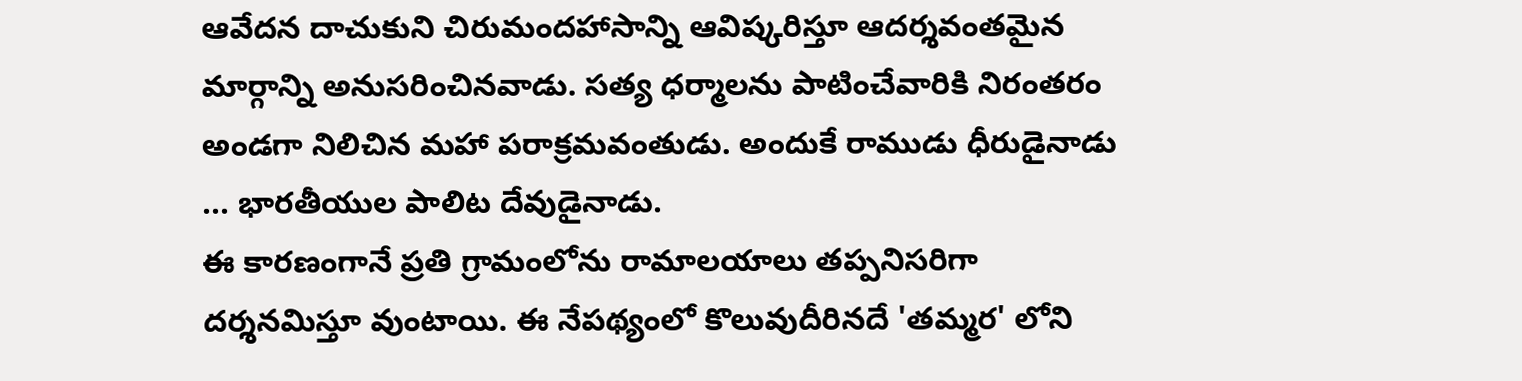ఆవేదన దాచుకుని చిరుమందహాసాన్ని ఆవిష్కరిస్తూ ఆదర్శవంతమైన మార్గాన్ని అనుసరించినవాడు. సత్య ధర్మాలను పాటించేవారికి నిరంతరం అండగా నిలిచిన మహా పరాక్రమవంతుడు. అందుకే రాముడు ధీరుడైనాడు ... భారతీయుల పాలిట దేవుడైనాడు.
ఈ కారణంగానే ప్రతి గ్రామంలోను రామాలయాలు తప్పనిసరిగా దర్శనమిస్తూ వుంటాయి. ఈ నేపథ్యంలో కొలువుదీరినదే 'తమ్మర' లోని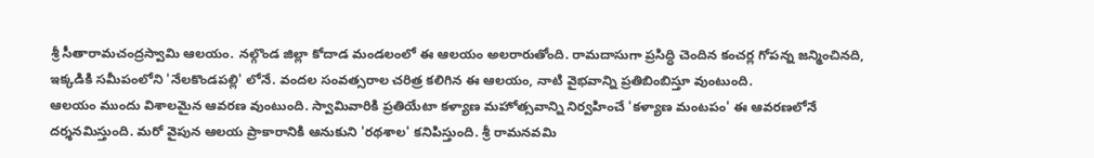శ్రీ సీతారామచంద్రస్వామి ఆలయం. నల్గొండ జిల్లా కోదాడ మండలంలో ఈ ఆలయం అలరారుతోంది. రామదాసుగా ప్రసిద్ధి చెందిన కంచర్ల గోపన్న జన్మించినది, ఇక్కడికి సమీపంలోని 'నేలకొండపల్లి' లోనే. వందల సంవత్సరాల చరిత్ర కలిగిన ఈ ఆలయం, నాటి వైభవాన్ని ప్రతిబింబిస్తూ వుంటుంది.
ఆలయం ముందు విశాలమైన ఆవరణ వుంటుంది. స్వామివారికి ప్రతియేటా కళ్యాణ మహోత్సవాన్ని నిర్వహించే 'కళ్యాణ మంటపం' ఈ ఆవరణలోనే దర్శనమిస్తుంది. మరో వైపున ఆలయ ప్రాకారానికి ఆనుకుని 'రథశాల' కనిపిస్తుంది. శ్రీ రామనవమి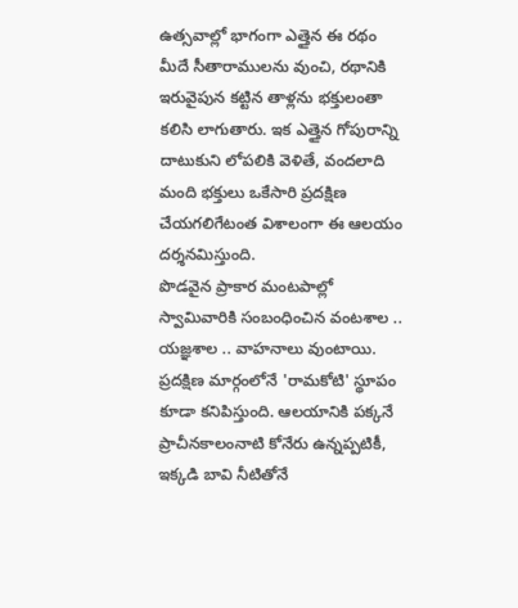ఉత్సవాల్లో భాగంగా ఎత్తైన ఈ రథం మీదే సీతారాములను వుంచి, రథానికి ఇరువైపున కట్టిన తాళ్లను భక్తులంతా కలిసి లాగుతారు. ఇక ఎత్తైన గోపురాన్ని దాటుకుని లోపలికి వెళితే, వందలాది మంది భక్తులు ఒకేసారి ప్రదక్షిణ చేయగలిగేటంత విశాలంగా ఈ ఆలయం దర్శనమిస్తుంది.
పొడవైన ప్రాకార మంటపాల్లో స్వామివారికి సంబంధించిన వంటశాల .. యజ్ఞశాల .. వాహనాలు వుంటాయి. ప్రదక్షిణ మార్గంలోనే 'రామకోటి' స్థూపం కూడా కనిపిస్తుంది. ఆలయానికి పక్కనే ప్రాచీనకాలంనాటి కోనేరు ఉన్నప్పటికీ, ఇక్కడి బావి నీటితోనే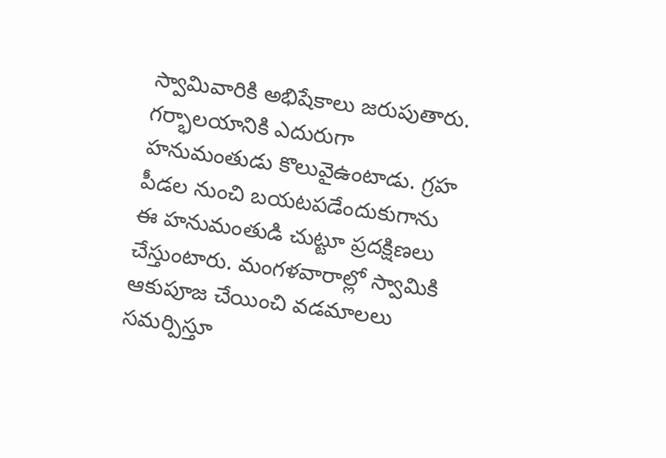స్వామివారికి అభిషేకాలు జరుపుతారు. గర్భాలయానికి ఎదురుగా హనుమంతుడు కొలువైఉంటాడు. గ్రహ పీడల నుంచి బయటపడేందుకుగాను ఈ హనుమంతుడి చుట్టూ ప్రదక్షిణలు చేస్తుంటారు. మంగళవారాల్లో స్వామికి ఆకుపూజ చేయించి వడమాలలు సమర్పిస్తూ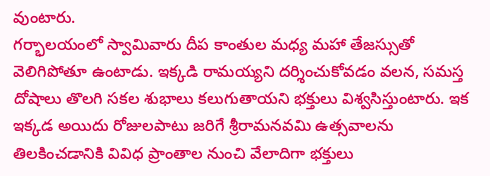వుంటారు.
గర్భాలయంలో స్వామివారు దీప కాంతుల మధ్య మహా తేజస్సుతో వెలిగిపోతూ ఉంటాడు. ఇక్కడి రామయ్యని దర్శించుకోవడం వలన, సమస్త దోషాలు తొలగి సకల శుభాలు కలుగుతాయని భక్తులు విశ్వసిస్తుంటారు. ఇక ఇక్కడ అయిదు రోజులపాటు జరిగే శ్రీరామనవమి ఉత్సవాలను తిలకించడానికి వివిధ ప్రాంతాల నుంచి వేలాదిగా భక్తులు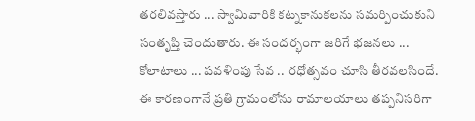తరలివస్తారు ... స్వామివారికి కట్నకానుకలను సమర్పించుకుని సంతృప్తి చెందుతారు. ఈ సందర్భంగా జరిగే భజనలు ... కోలాటాలు ... పవళింపు సేవ .. రధోత్సవం చూసి తీరవలసిందే.
ఈ కారణంగానే ప్రతి గ్రామంలోను రామాలయాలు తప్పనిసరిగా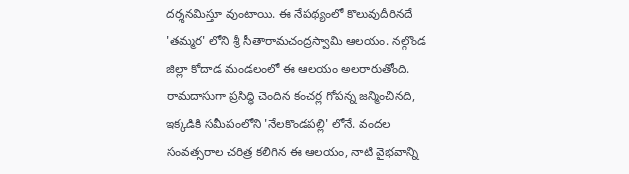దర్శనమిస్తూ వుంటాయి. ఈ నేపథ్యంలో కొలువుదీరినదే 'తమ్మర' లోని శ్రీ సీతారామచంద్రస్వామి ఆలయం. నల్గొండ జిల్లా కోదాడ మండలంలో ఈ ఆలయం అలరారుతోంది. రామదాసుగా ప్రసిద్ధి చెందిన కంచర్ల గోపన్న జన్మించినది, ఇక్కడికి సమీపంలోని 'నేలకొండపల్లి' లోనే. వందల సంవత్సరాల చరిత్ర కలిగిన ఈ ఆలయం, నాటి వైభవాన్ని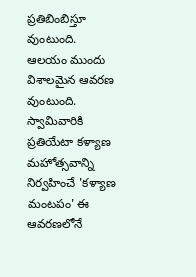ప్రతిబింబిస్తూ వుంటుంది.
ఆలయం ముందు విశాలమైన ఆవరణ వుంటుంది. స్వామివారికి ప్రతియేటా కళ్యాణ మహోత్సవాన్ని నిర్వహించే 'కళ్యాణ మంటపం' ఈ ఆవరణలోనే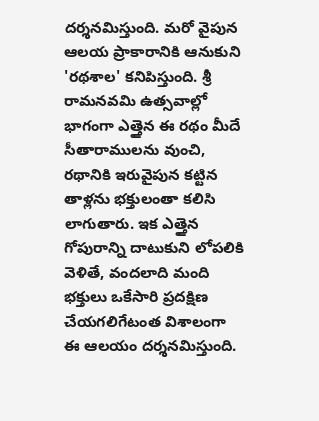దర్శనమిస్తుంది. మరో వైపున ఆలయ ప్రాకారానికి ఆనుకుని 'రథశాల' కనిపిస్తుంది. శ్రీ రామనవమి ఉత్సవాల్లో భాగంగా ఎత్తైన ఈ రథం మీదే సీతారాములను వుంచి, రథానికి ఇరువైపున కట్టిన తాళ్లను భక్తులంతా కలిసి లాగుతారు. ఇక ఎత్తైన గోపురాన్ని దాటుకుని లోపలికి వెళితే, వందలాది మంది భక్తులు ఒకేసారి ప్రదక్షిణ చేయగలిగేటంత విశాలంగా ఈ ఆలయం దర్శనమిస్తుంది.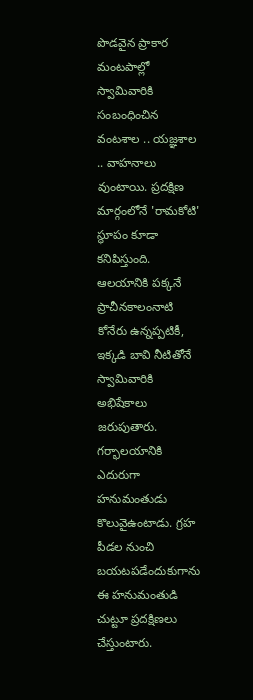పొడవైన ప్రాకార మంటపాల్లో స్వామివారికి సంబంధించిన వంటశాల .. యజ్ఞశాల .. వాహనాలు వుంటాయి. ప్రదక్షిణ మార్గంలోనే 'రామకోటి' స్థూపం కూడా కనిపిస్తుంది. ఆలయానికి పక్కనే ప్రాచీనకాలంనాటి కోనేరు ఉన్నప్పటికీ, ఇక్కడి బావి నీటితోనే స్వామివారికి అభిషేకాలు జరుపుతారు. గర్భాలయానికి ఎదురుగా హనుమంతుడు కొలువైఉంటాడు. గ్రహ పీడల నుంచి బయటపడేందుకుగాను ఈ హనుమంతుడి చుట్టూ ప్రదక్షిణలు చేస్తుంటారు.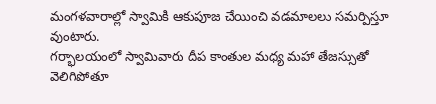మంగళవారాల్లో స్వామికి ఆకుపూజ చేయించి వడమాలలు సమర్పిస్తూ వుంటారు.
గర్భాలయంలో స్వామివారు దీప కాంతుల మధ్య మహా తేజస్సుతో వెలిగిపోతూ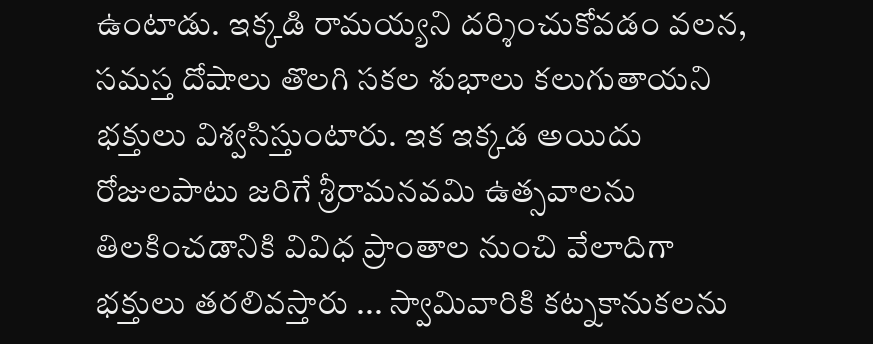ఉంటాడు. ఇక్కడి రామయ్యని దర్శించుకోవడం వలన, సమస్త దోషాలు తొలగి సకల శుభాలు కలుగుతాయని భక్తులు విశ్వసిస్తుంటారు. ఇక ఇక్కడ అయిదు రోజులపాటు జరిగే శ్రీరామనవమి ఉత్సవాలను తిలకించడానికి వివిధ ప్రాంతాల నుంచి వేలాదిగా భక్తులు తరలివస్తారు ... స్వామివారికి కట్నకానుకలను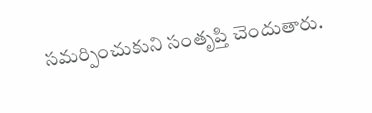సమర్పించుకుని సంతృప్తి చెందుతారు.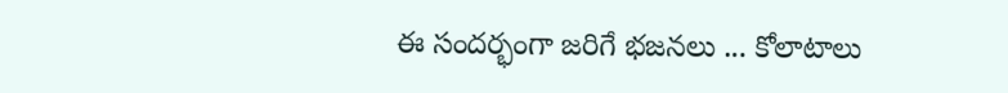ఈ సందర్భంగా జరిగే భజనలు ... కోలాటాలు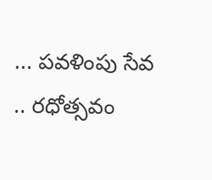... పవళింపు సేవ .. రధోత్సవం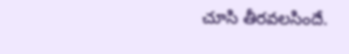చూసి తీరవలసిందే.